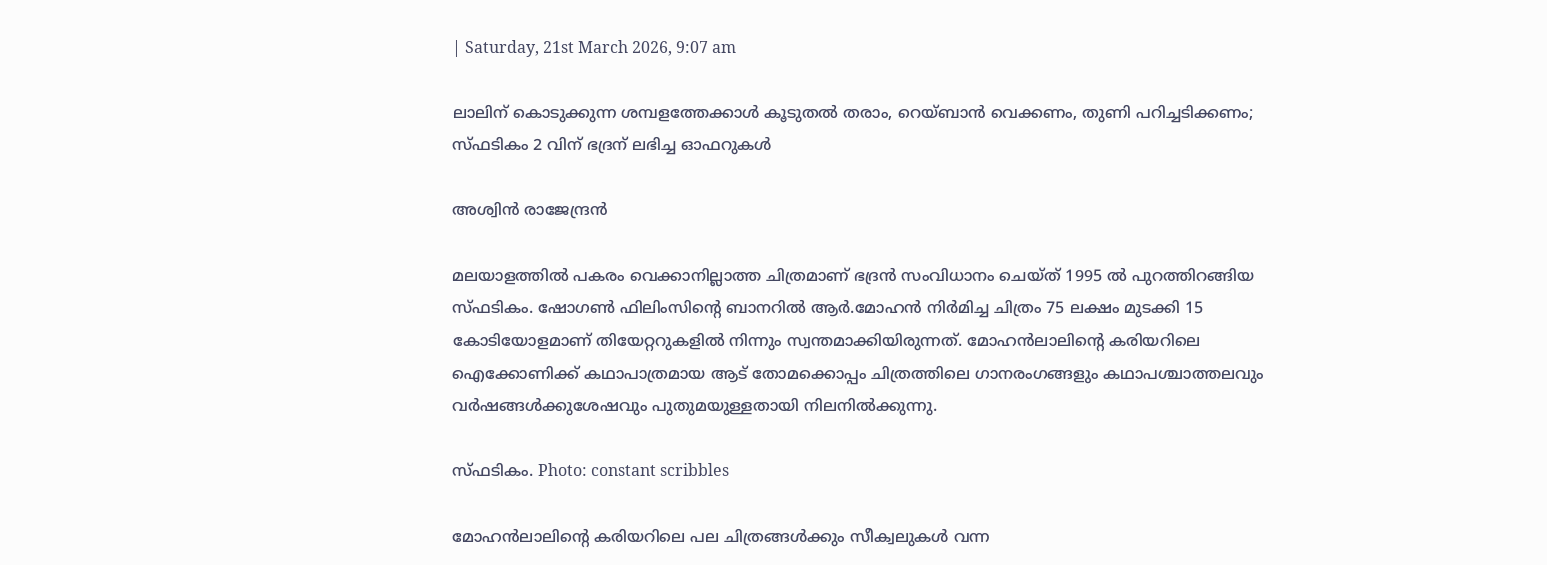| Saturday, 21st March 2026, 9:07 am

ലാലിന് കൊടുക്കുന്ന ശമ്പളത്തേക്കാള്‍ കൂടുതല്‍ തരാം, റെയ്ബാന്‍ വെക്കണം, തുണി പറിച്ചടിക്കണം; സ്ഫടികം 2 വിന് ഭദ്രന് ലഭിച്ച ഓഫറുകള്‍

അശ്വിന്‍ രാജേന്ദ്രന്‍

മലയാളത്തില്‍ പകരം വെക്കാനില്ലാത്ത ചിത്രമാണ് ഭദ്രന്‍ സംവിധാനം ചെയ്ത് 1995 ല്‍ പുറത്തിറങ്ങിയ സ്ഫടികം. ഷോഗണ്‍ ഫിലിംസിന്റെ ബാനറില്‍ ആര്‍.മോഹന്‍ നിര്‍മിച്ച ചിത്രം 75 ലക്ഷം മുടക്കി 15 കോടിയോളമാണ് തിയേറ്ററുകളില്‍ നിന്നും സ്വന്തമാക്കിയിരുന്നത്. മോഹന്‍ലാലിന്റെ കരിയറിലെ ഐക്കോണിക്ക് കഥാപാത്രമായ ആട് തോമക്കൊപ്പം ചിത്രത്തിലെ ഗാനരംഗങ്ങളും കഥാപശ്ചാത്തലവും വര്‍ഷങ്ങള്‍ക്കുശേഷവും പുതുമയുള്ളതായി നിലനില്‍ക്കുന്നു.

സ്ഫടികം. Photo: constant scribbles

മോഹന്‍ലാലിന്റെ കരിയറിലെ പല ചിത്രങ്ങള്‍ക്കും സീക്വലുകള്‍ വന്ന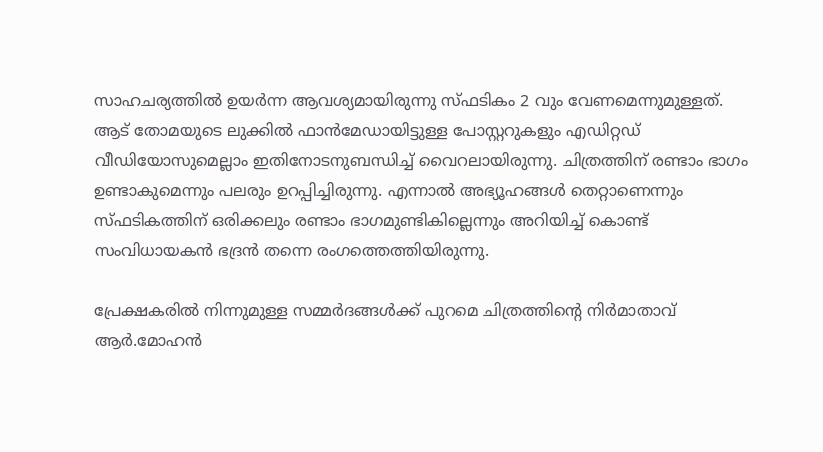സാഹചര്യത്തില്‍ ഉയര്‍ന്ന ആവശ്യമായിരുന്നു സ്ഫടികം 2 വും വേണമെന്നുമുള്ളത്. ആട് തോമയുടെ ലുക്കില്‍ ഫാന്‍മേഡായിട്ടുള്ള പോസ്റ്ററുകളും എഡിറ്റഡ് വീഡിയോസുമെല്ലാം ഇതിനോടനുബന്ധിച്ച് വൈറലായിരുന്നു. ചിത്രത്തിന് രണ്ടാം ഭാഗം ഉണ്ടാകുമെന്നും പലരും ഉറപ്പിച്ചിരുന്നു. എന്നാല്‍ അഭ്യൂഹങ്ങള്‍ തെറ്റാണെന്നും സ്ഫടികത്തിന് ഒരിക്കലും രണ്ടാം ഭാഗമുണ്ടികില്ലെന്നും അറിയിച്ച് കൊണ്ട് സംവിധായകന്‍ ഭദ്രന്‍ തന്നെ രംഗത്തെത്തിയിരുന്നു.

പ്രേക്ഷകരില്‍ നിന്നുമുള്ള സമ്മര്‍ദങ്ങള്‍ക്ക് പുറമെ ചിത്രത്തിന്റെ നിര്‍മാതാവ് ആര്‍.മോഹന്‍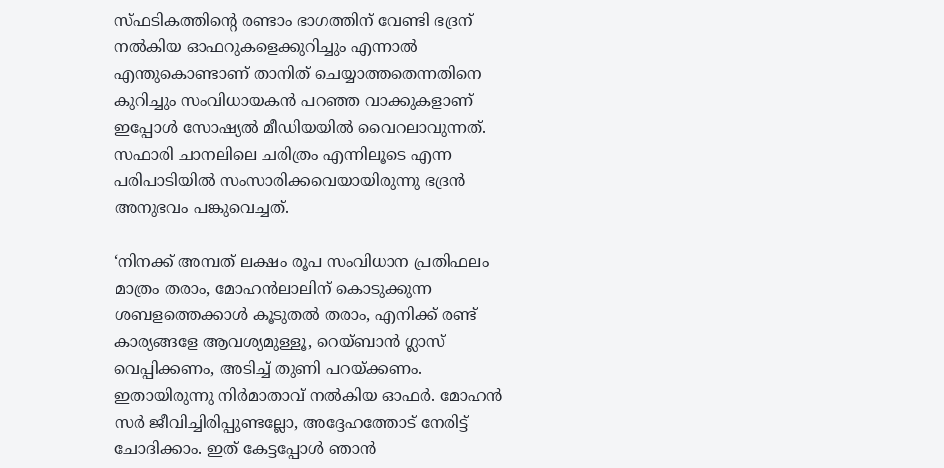സ്ഫടികത്തിന്റെ രണ്ടാം ഭാഗത്തിന് വേണ്ടി ഭദ്രന് നല്‍കിയ ഓഫറുകളെക്കുറിച്ചും എന്നാല്‍ എന്തുകൊണ്ടാണ് താനിത് ചെയ്യാത്തതെന്നതിനെ കുറിച്ചും സംവിധായകന്‍ പറഞ്ഞ വാക്കുകളാണ് ഇപ്പോള്‍ സോഷ്യല്‍ മീഡിയയില്‍ വൈറലാവുന്നത്. സഫാരി ചാനലിലെ ചരിത്രം എന്നിലൂടെ എന്ന പരിപാടിയില്‍ സംസാരിക്കവെയായിരുന്നു ഭദ്രന്‍ അനുഭവം പങ്കുവെച്ചത്.

‘നിനക്ക് അമ്പത് ലക്ഷം രൂപ സംവിധാന പ്രതിഫലം മാത്രം തരാം, മോഹന്‍ലാലിന് കൊടുക്കുന്ന ശബളത്തെക്കാള്‍ കൂടുതല്‍ തരാം, എനിക്ക് രണ്ട് കാര്യങ്ങളേ ആവശ്യമുള്ളൂ, റെയ്ബാന്‍ ഗ്ലാസ് വെപ്പിക്കണം, അടിച്ച് തുണി പറയ്ക്കണം. ഇതായിരുന്നു നിര്‍മാതാവ് നല്‍കിയ ഓഫര്‍. മോഹന്‍ സര്‍ ജീവിച്ചിരിപ്പുണ്ടല്ലോ, അദ്ദേഹത്തോട് നേരിട്ട് ചോദിക്കാം. ഇത് കേട്ടപ്പോള്‍ ഞാന്‍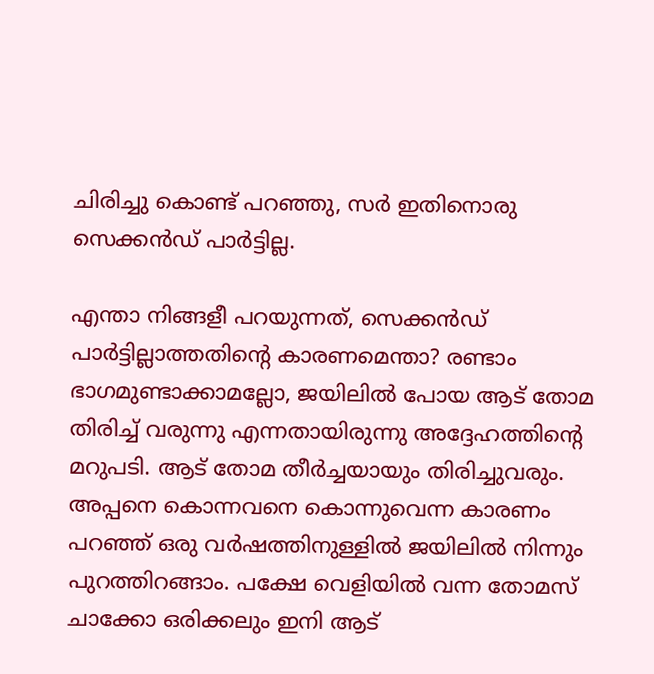ചിരിച്ചു കൊണ്ട് പറഞ്ഞു, സര്‍ ഇതിനൊരു സെക്കന്‍ഡ് പാര്‍ട്ടില്ല.

എന്താ നിങ്ങളീ പറയുന്നത്, സെക്കന്‍ഡ് പാര്‍ട്ടില്ലാത്തതിന്റെ കാരണമെന്താ? രണ്ടാം ഭാഗമുണ്ടാക്കാമല്ലോ, ജയിലില്‍ പോയ ആട് തോമ തിരിച്ച് വരുന്നു എന്നതായിരുന്നു അദ്ദേഹത്തിന്റെ മറുപടി. ആട് തോമ തീര്‍ച്ചയായും തിരിച്ചുവരും. അപ്പനെ കൊന്നവനെ കൊന്നുവെന്ന കാരണം പറഞ്ഞ് ഒരു വര്‍ഷത്തിനുള്ളില്‍ ജയിലില്‍ നിന്നും പുറത്തിറങ്ങാം. പക്ഷേ വെളിയില്‍ വന്ന തോമസ് ചാക്കോ ഒരിക്കലും ഇനി ആട്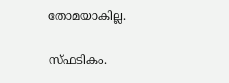തോമയാകില്ല.

സ്ഫടികം.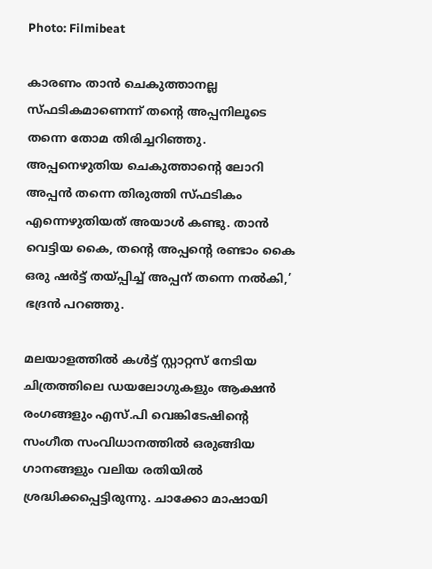Photo: Filmibeat

കാരണം താന്‍ ചെകുത്താനല്ല സ്ഫടികമാണെന്ന് തന്റെ അപ്പനിലൂടെ തന്നെ തോമ തിരിച്ചറിഞ്ഞു. അപ്പനെഴുതിയ ചെകുത്താന്റെ ലോറി അപ്പന്‍ തന്നെ തിരുത്തി സ്ഫടികം എന്നെഴുതിയത് അയാള്‍ കണ്ടു. താന്‍ വെട്ടിയ കൈ, തന്റെ അപ്പന്റെ രണ്ടാം കൈ ഒരു ഷര്‍ട്ട് തയ്പ്പിച്ച് അപ്പന് തന്നെ നല്‍കി,’ ഭദ്രന്‍ പറഞ്ഞു.

മലയാളത്തില്‍ കള്‍ട്ട് സ്റ്റാറ്റസ് നേടിയ ചിത്രത്തിലെ ഡയലോഗുകളും ആക്ഷന്‍ രംഗങ്ങളും എസ്.പി വെങ്കിടേഷിന്റെ സംഗീത സംവിധാനത്തില്‍ ഒരുങ്ങിയ ഗാനങ്ങളും വലിയ രതിയില്‍ ശ്രദ്ധിക്കപ്പെട്ടിരുന്നു. ചാക്കോ മാഷായി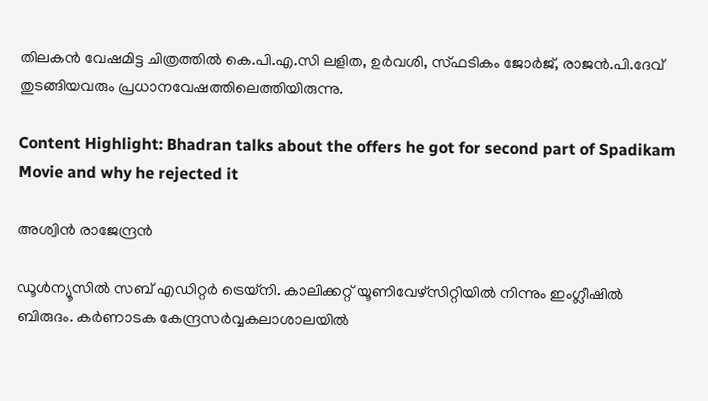തിലകന്‍ വേഷമിട്ട ചിത്രത്തില്‍ കെ.പി.എ.സി ലളിത, ഉര്‍വശി, സ്ഫടികം ജോര്‍ജ്, രാജന്‍.പി.ദേവ് തുടങ്ങിയവരും പ്രധാനവേഷത്തിലെത്തിയിരുന്നു.

Content Highlight: Bhadran talks about the offers he got for second part of Spadikam Movie and why he rejected it

അശ്വിന്‍ രാജേന്ദ്രന്‍

ഡൂള്‍ന്യൂസില്‍ സബ് എഡിറ്റര്‍ ട്രെയ്‌നി. കാലിക്കറ്റ് യൂണിവേഴ്സിറ്റിയില്‍ നിന്നും ഇംഗ്ലീഷില്‍ ബിരുദം. കര്‍ണാടക കേന്ദ്രസര്‍വ്വകലാശാലയില്‍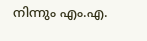നിന്നും എം.എ.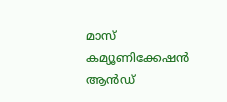മാസ് കമ്യൂണിക്കേഷന്‍ ആന്‍ഡ്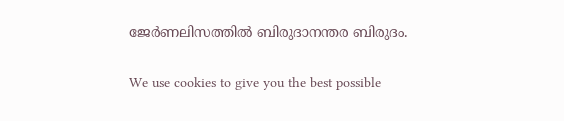ജേര്‍ണലിസത്തില്‍ ബിരുദാനന്തര ബിരുദം.

We use cookies to give you the best possible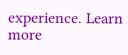experience. Learn more